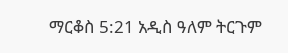ማርቆስ 5:21 አዲስ ዓለም ትርጉም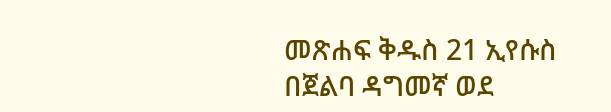መጽሐፍ ቅዱስ 21 ኢየሱስ በጀልባ ዳግመኛ ወደ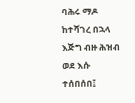ባሕሩ ማዶ ከተሻገረ በኋላ እጅግ ብዙ ሕዝብ ወደ እሱ ተሰበሰበ፤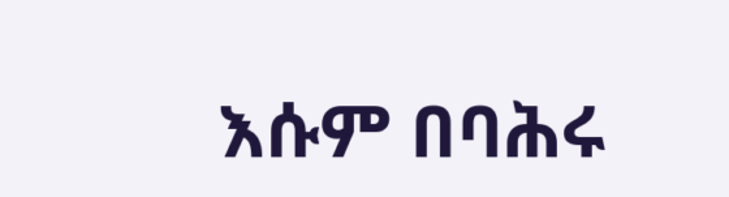እሱም በባሕሩ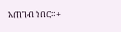አጠገብ ነበር።+